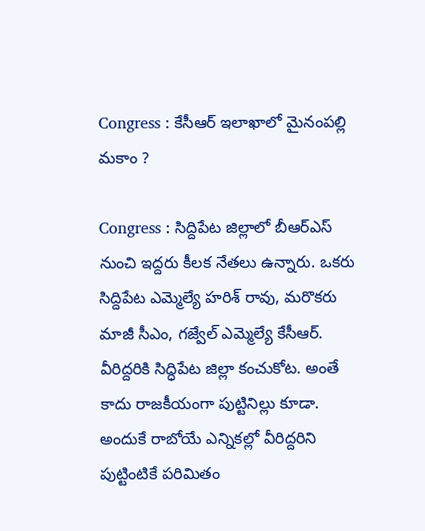Congress : కేసీఆర్ ఇలాఖాలో మైనంపల్లి మకాం ?

Congress : సిద్దిపేట జిల్లాలో బీఆర్ఎస్ నుంచి ఇద్దరు కీలక నేతలు ఉన్నారు. ఒకరు సిద్దిపేట ఎమ్మెల్యే హరిశ్ రావు, మరొకరు మాజీ సీఎం, గజ్వేల్ ఎమ్మెల్యే కేసీఆర్. వీరిద్దరికి సిద్ధిపేట జిల్లా కంచుకోట. అంతే కాదు రాజకీయంగా పుట్టినిల్లు కూడా. అందుకే రాబోయే ఎన్నికల్లో వీరిద్దరిని పుట్టింటికే పరిమితం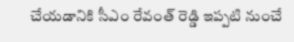చేయడానికి సీఎం రేవంత్ రెడ్డి ఇప్పటి నుంచే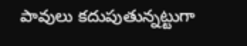పావులు కదుపుతున్నట్టుగా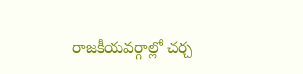రాజకీయవర్గాల్లో చర్చ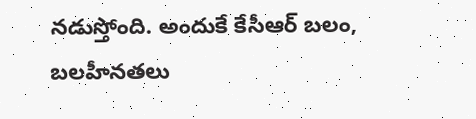నడుస్తోంది. అందుకే కేసీఆర్ బలం, బలహీనతలు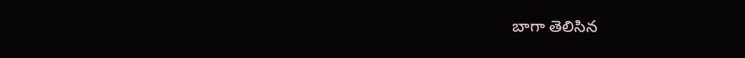బాగా తెలిసిన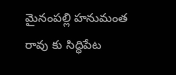మైనంపల్లి హనుమంత రావు కు సిద్ధిపేట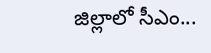జిల్లాలో సీఎం...